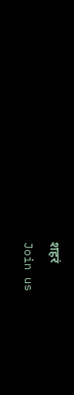शहरं
Join us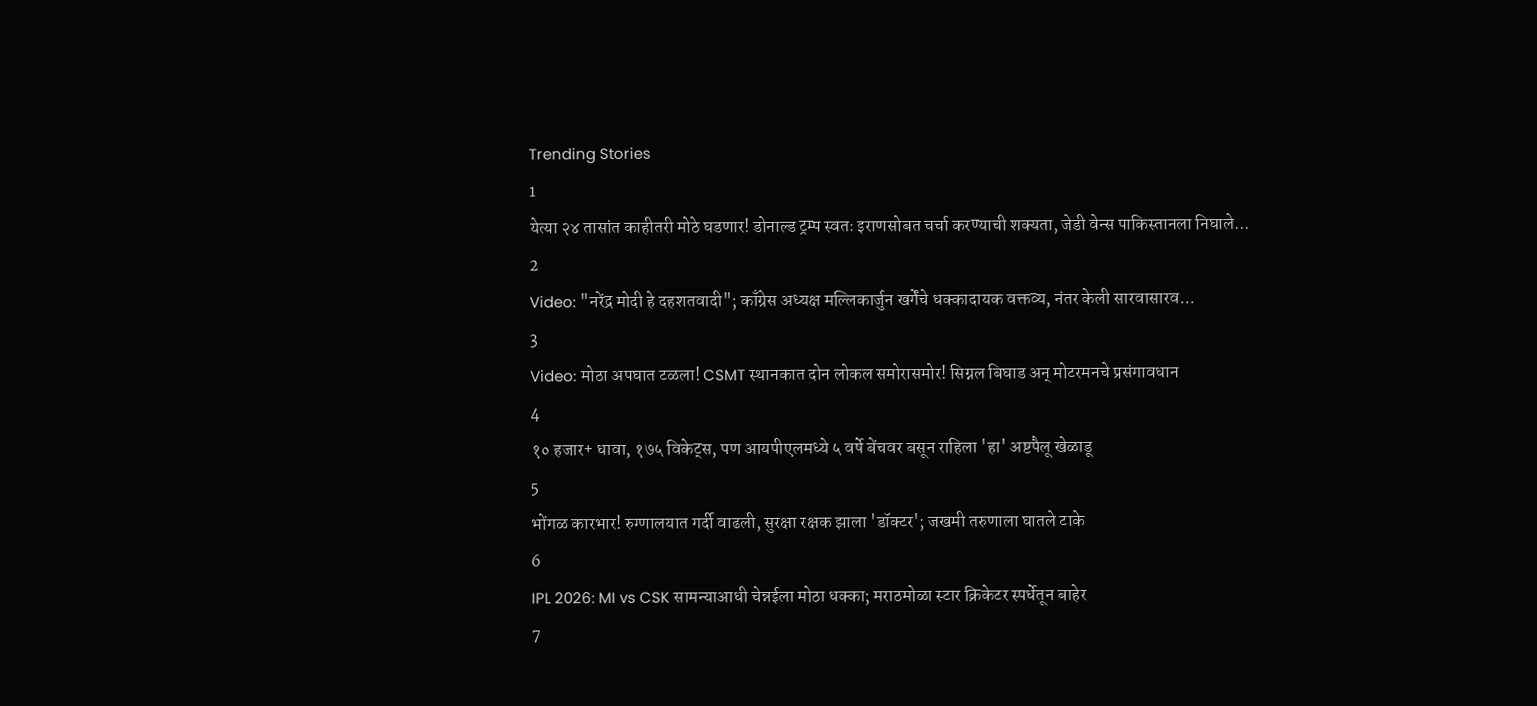Trending Stories
1
येत्या २४ तासांत काहीतरी मोठे घडणार! डोनाल्ड ट्रम्प स्वतः इराणसोबत चर्चा करण्याची शक्यता, जेडी वेन्स पाकिस्तानला निघाले...
2
Video: "नरेंद्र मोदी हे दहशतवादी"; काँग्रेस अध्यक्ष मल्लिकार्जुन खर्गेंचे धक्कादायक वक्तव्य, नंतर केली सारवासारव...
3
Video: मोठा अपघात टळला! CSMT स्थानकात दोन लोकल समोरासमोर! सिग्नल बिघाड अन् मोटरमनचे प्रसंगावधान
4
१० हजार+ धावा, १७५ विकेट्स, पण आयपीएलमध्ये ५ वर्षे बेंचवर बसून राहिला 'हा' अष्टपैलू खेळाडू
5
भोंगळ कारभार! रुग्णालयात गर्दी वाढली, सुरक्षा रक्षक झाला 'डॉक्टर'; जखमी तरुणाला घातले टाके
6
IPL 2026: MI vs CSK सामन्याआधी चेन्नईला मोठा धक्का; मराठमोळा स्टार क्रिकेटर स्पर्धेतून बाहेर
7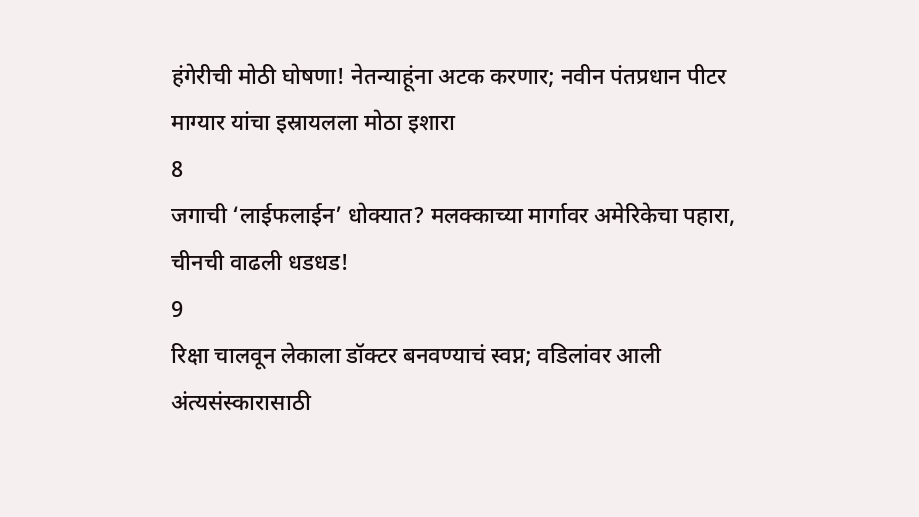हंगेरीची मोठी घोषणा! नेतन्याहूंना अटक करणार; नवीन पंतप्रधान पीटर माग्यार यांचा इस्रायलला मोठा इशारा
8
जगाची ‘लाईफलाईन’ धोक्यात? मलक्काच्या मार्गावर अमेरिकेचा पहारा, चीनची वाढली धडधड!
9
रिक्षा चालवून लेकाला डॉक्टर बनवण्याचं स्वप्न; वडिलांवर आली अंत्यसंस्कारासाठी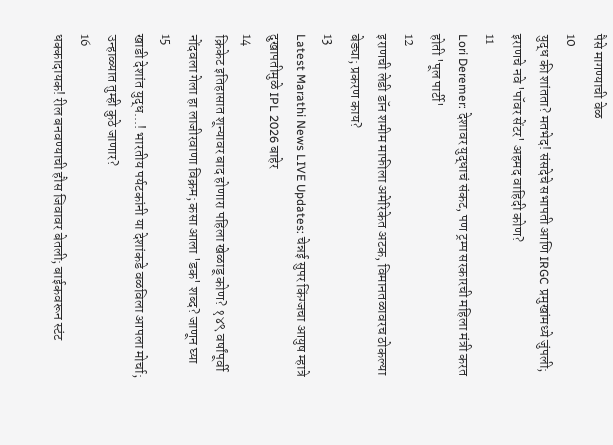पैसे मागण्याची वेळ
10
युद्ध की शांतता? मतभेद! संसदेचे सभापती आणि IRGC प्रमुखांमध्ये जुंपली; इराणचे नवे 'पॉवर सेंटर' अहमद वाहिदी कोण?
11
Lori Deremer: देशावर युद्धाचं संकट, पण ट्रम्प सरकारची महिला मंत्री करत होती 'पूल पार्टी'
12
इराणची लेडी डॉन शमीम माफीला अमेरिकेत अटक, विमानतळावरच ठोकल्या बेड्या; प्रकरण काय?
13
Latest Marathi News LIVE Updates: चेन्नई सुपर किंग्जचा आयुष म्हात्रे दुखापतीमुळे IPL 2026 बाहेर
14
क्रिकेट इतिहासात शून्यावर बाद होणारा पहिला खेळाडू कोण? १४९ वर्षांपूर्वी नोंदवला गेला हा लाजीरवाणा विक्रम; कसा आला 'डक' शब्द? जाणून घ्या
15
खाडी देशांत युद्ध...! भारतीय पर्यटकांनी या देशांकडे वळविला आपला मोर्चा; उन्हाळ्यात तुम्ही कुठे जाणार?
16
धक्कादायक! रील बनवण्याची हौस जिवावर बेतली; बाईकवरून स्टंट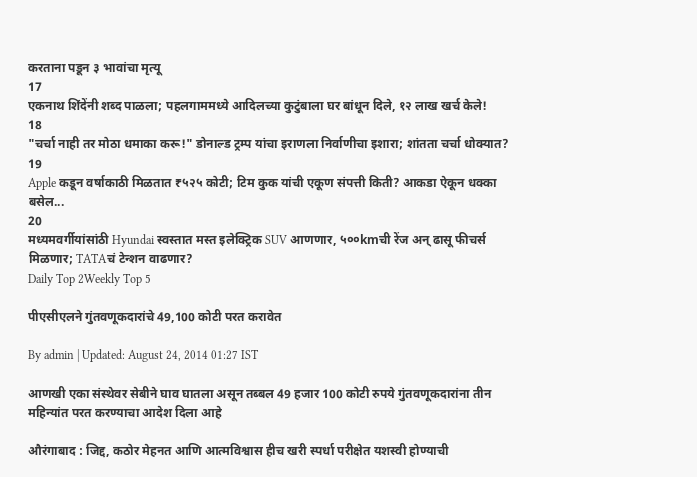करताना पडून ३ भावांचा मृत्यू
17
एकनाथ शिंदेंनी शब्द पाळला; पहलगाममध्ये आदिलच्या कुटुंबाला घर बांधून दिले, १२ लाख खर्च केले!
18
"चर्चा नाही तर मोठा धमाका करू!" डोनाल्ड ट्रम्प यांचा इराणला निर्वाणीचा इशारा; शांतता चर्चा धोक्यात?
19
Apple कडून वर्षाकाठी मिळतात ₹५२५ कोटी; टिम कुक यांची एकूण संपत्ती किती? आकडा ऐकून धक्का बसेल...
20
मध्यमवर्गीयांसांठी Hyundai स्वस्तात मस्त इलेक्ट्रिक SUV आणणार, ५००kmची रेंज अन् ढासू फीचर्स मिळणार; TATAचं टेन्शन वाढणार?
Daily Top 2Weekly Top 5

पीएसीएलने गुंतवणूकदारांचे 49,100 कोटी परत करावेत

By admin | Updated: August 24, 2014 01:27 IST

आणखी एका संस्थेवर सेबीने घाव घातला असून तब्बल 49 हजार 100 कोटी रुपये गुंतवणूकदारांना तीन महिन्यांत परत करण्याचा आदेश दिला आहे

औरंगाबाद : जिद्द, कठोर मेहनत आणि आत्मविश्वास हीच खरी स्पर्धा परीक्षेत यशस्वी होण्याची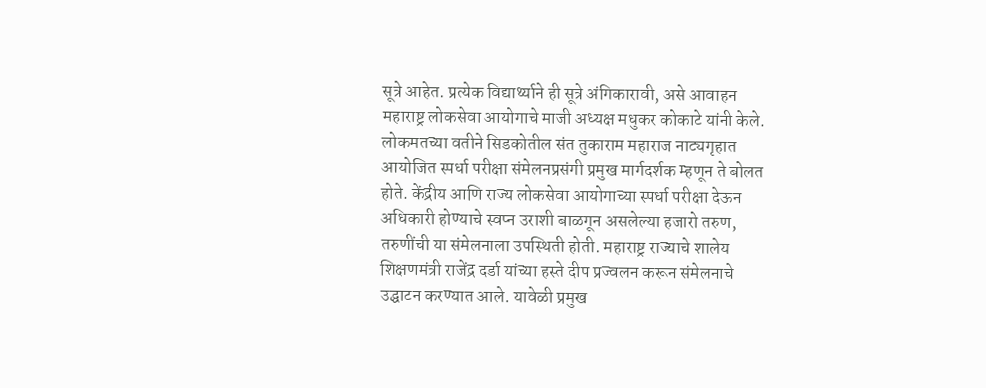सूत्रे आहेत. प्रत्येक विद्यार्थ्याने ही सूत्रे अंगिकारावी, असे आवाहन महाराष्ट्र लोकसेवा आयोगाचे माजी अध्यक्ष मधुकर कोकाटे यांनी केले. लोकमतच्या वतीने सिडकोतील संत तुकाराम महाराज नाट्यगृहात आयोजित स्पर्धा परीक्षा संमेलनप्रसंगी प्रमुख मार्गदर्शक म्हणून ते बोलत होते. केंद्रीय आणि राज्य लोकसेवा आयोगाच्या स्पर्धा परीक्षा देऊन अधिकारी होण्याचे स्वप्न उराशी बाळगून असलेल्या हजारो तरुण, तरुणींची या संमेलनाला उपस्थिती होती. महाराष्ट्र राज्याचे शालेय शिक्षणमंत्री राजेंद्र दर्डा यांच्या हस्ते दीप प्रज्वलन करून संमेलनाचे उद्घाटन करण्यात आले. यावेळी प्रमुख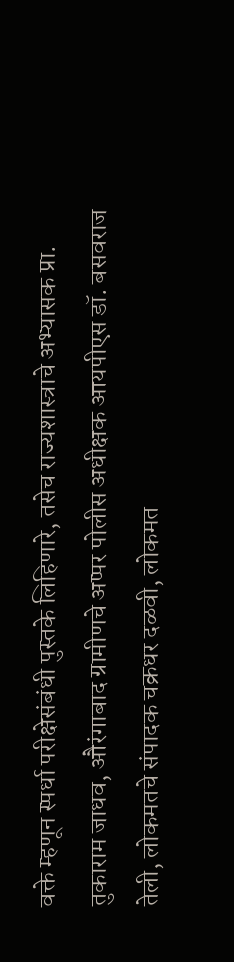वक्ते म्हणून स्पर्धा परीक्षेसंबंधी पुस्तके लिहिणारे, तसेच राज्यशास्त्राचे अभ्यासक प्रा. तुकाराम जाधव, औरंगाबाद ग्रामीणचे अप्पर पोलीस अधीक्षक आयपीएस डॉ. बसवराज तेली, लोकमतचे संपादक चक्रधर दळवी, लोकमत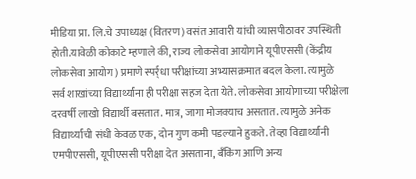मीडिया प्रा. लि.चे उपाध्यक्ष (वितरण) वसंत आवारी यांची व्यासपीठावर उपस्थिती होती.यावेळी कोकाटे म्हणाले की, राज्य लोकसेवा आयोगाने यूपीएससी (केंद्रीय लोकसेवा आयोग) प्रमाणे स्पर्र्धा परीक्षांच्या अभ्यासक्रमात बदल केला. त्यामुळे सर्व शाखांच्या विद्यार्थ्यांना ही परीक्षा सहज देता येते. लोकसेवा आयोगाच्या परीक्षेला दरवर्षी लाखो विद्यार्थी बसतात. मात्र, जागा मोजक्याच असतात. त्यामुळे अनेक विद्यार्थ्यांची संधी केवळ एक, दोन गुण कमी पडल्याने हुकते. तेव्हा विद्यार्थ्यांनी एमपीएससी, यूपीएससी परीक्षा देत असताना, बँकिंग आणि अन्य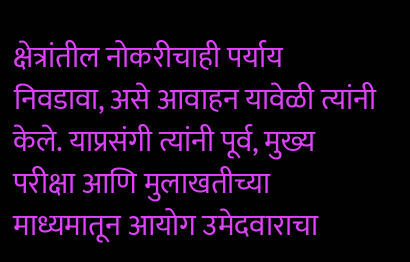क्षेत्रांतील नोकरीचाही पर्याय निवडावा, असे आवाहन यावेळी त्यांनी केले. याप्रसंगी त्यांनी पूर्व, मुख्य परीक्षा आणि मुलाखतीच्या माध्यमातून आयोग उमेदवाराचा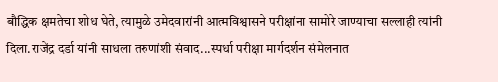बौद्धिक क्षमतेचा शोध घेते, त्यामुळे उमेदवारांनी आत्मविश्वासने परीक्षांना सामोरे जाण्याचा सल्लाही त्यांनी दिला.राजेंद्र दर्डा यांनी साधला तरुणांशी संवाद...स्पर्धा परीक्षा मार्गदर्शन संमेलनात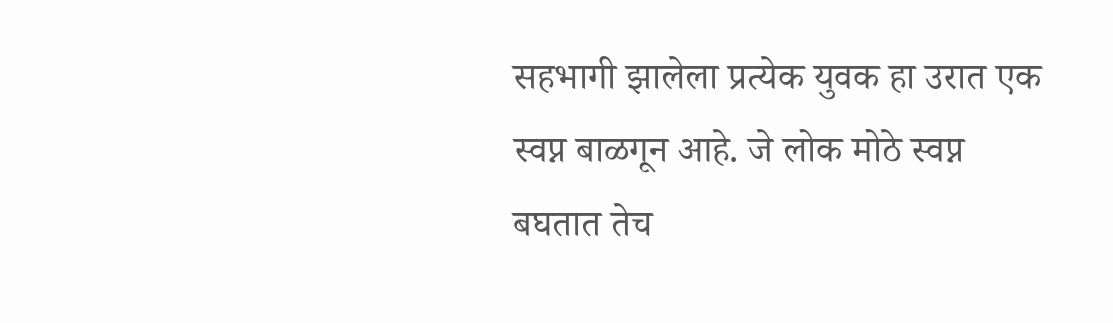सहभागी झालेला प्रत्येक युवक हा उरात एक स्वप्न बाळगून आहे. जे लोक मोठे स्वप्न बघतात तेच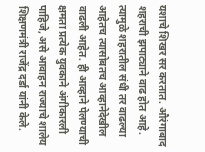यशाचे शिखर सर करतात. औरंगाबाद शहराची झपाट्याने वाढ होत आहे. त्यामुळे शहरातील संधी तर वाढल्या आहेतच त्यासोबतच आव्हानेदेखील वाढली आहेत. ही आव्हाने पेलण्याची क्षमता प्रत्येक युवकाने अंगीकारली पाहिजे, असे आवाहन राज्याचे शालेय शिक्षणमंत्री राजेंद्र दर्डा यांनी केले.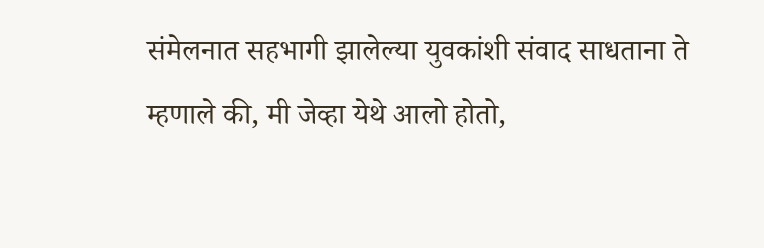संमेलनात सहभागी झालेल्या युवकांशी संवाद साधताना ते म्हणाले की, मी जेव्हा येथे आलो होतो,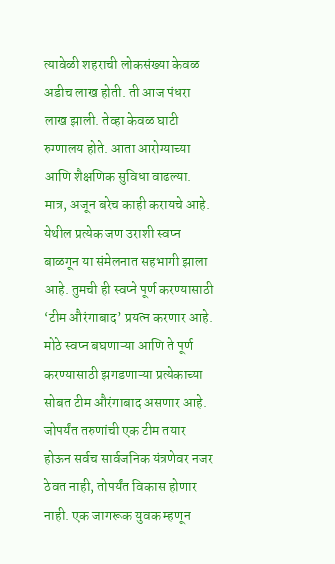त्यावेळी शहराची लोकसंख्या केवळ अडीच लाख होती. ती आज पंधरा लाख झाली. तेव्हा केवळ घाटी रुग्णालय होते. आता आरोग्याच्या आणि शैक्षणिक सुविधा वाढल्या. मात्र, अजून बरेच काही करायचे आहे. येथील प्रत्येक जण उराशी स्वप्न बाळगून या संमेलनात सहभागी झाला आहे. तुमची ही स्वप्ने पूर्ण करण्यासाठी ‘टीम औरंगाबाद’ प्रयत्न करणार आहे. मोठे स्वप्न बघणाऱ्या आणि ते पूर्ण करण्यासाठी झगडणाऱ्या प्रत्येकाच्या सोबत टीम औरंगाबाद असणार आहे. जोपर्यंत तरुणांची एक टीम तयार होऊन सर्वच सार्वजनिक यंत्रणेवर नजर ठेवत नाही, तोपर्यंत विकास होणार नाही. एक जागरूक युवक म्हणून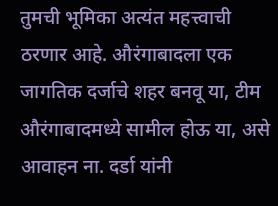तुमची भूमिका अत्यंत महत्त्वाची ठरणार आहे. औरंगाबादला एक जागतिक दर्जाचे शहर बनवू या, टीम औरंगाबादमध्ये सामील होऊ या, असे आवाहन ना. दर्डा यांनी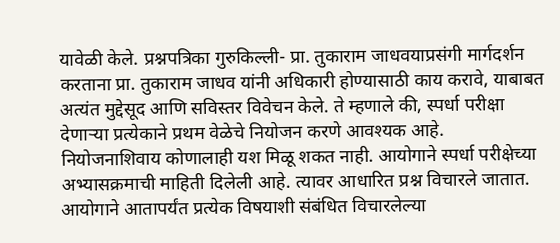यावेळी केले. प्रश्नपत्रिका गुरुकिल्ली- प्रा. तुकाराम जाधवयाप्रसंगी मार्गदर्शन करताना प्रा. तुकाराम जाधव यांनी अधिकारी होण्यासाठी काय करावे, याबाबत अत्यंत मुद्देसूद आणि सविस्तर विवेचन केले. ते म्हणाले की, स्पर्धा परीक्षा देणाऱ्या प्रत्येकाने प्रथम वेळेचे नियोजन करणे आवश्यक आहे. नियोजनाशिवाय कोणालाही यश मिळू शकत नाही. आयोगाने स्पर्धा परीक्षेच्या अभ्यासक्रमाची माहिती दिलेली आहे. त्यावर आधारित प्रश्न विचारले जातात. आयोगाने आतापर्यंत प्रत्येक विषयाशी संबंधित विचारलेल्या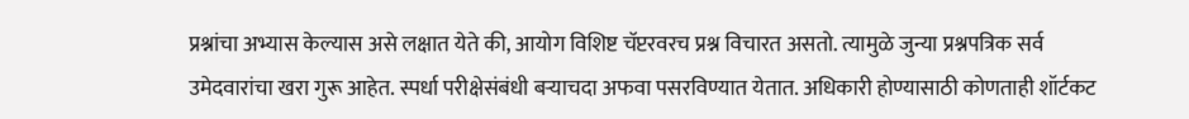प्रश्नांचा अभ्यास केल्यास असे लक्षात येते की, आयोग विशिष्ट चॅप्टरवरच प्रश्न विचारत असतो. त्यामुळे जुन्या प्रश्नपत्रिक सर्व उमेदवारांचा खरा गुरू आहेत. स्पर्धा परीक्षेसंबंधी बऱ्याचदा अफवा पसरविण्यात येतात. अधिकारी होण्यासाठी कोणताही शॉर्टकट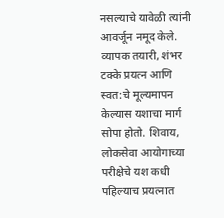नसल्याचे यावेळी त्यांनी आवर्जून नमूद केले. व्यापक तयारी, शंभर टक्के प्रयत्न आणि स्वत:चे मूल्यमापन केल्यास यशाचा मार्ग सोपा होतो. शिवाय, लोकसेवा आयोगाच्या परीक्षेचे यश कधी पहिल्याच प्रयत्नात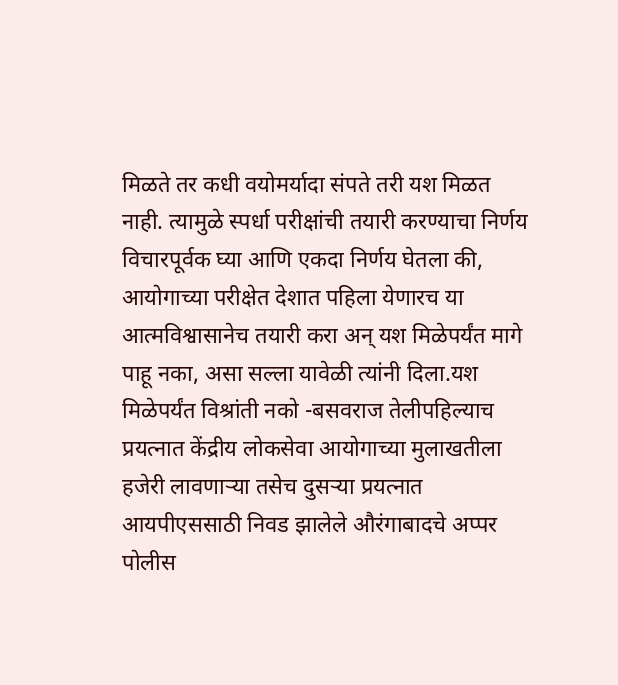मिळते तर कधी वयोमर्यादा संपते तरी यश मिळत नाही. त्यामुळे स्पर्धा परीक्षांची तयारी करण्याचा निर्णय विचारपूर्वक घ्या आणि एकदा निर्णय घेतला की, आयोगाच्या परीक्षेत देशात पहिला येणारच या आत्मविश्वासानेच तयारी करा अन् यश मिळेपर्यंत मागे पाहू नका, असा सल्ला यावेळी त्यांनी दिला.यश मिळेपर्यंत विश्रांती नको -बसवराज तेलीपहिल्याच प्रयत्नात केंद्रीय लोकसेवा आयोगाच्या मुलाखतीला हजेरी लावणाऱ्या तसेच दुसऱ्या प्रयत्नात आयपीएससाठी निवड झालेले औरंगाबादचे अप्पर पोलीस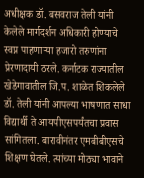अधीक्षक डॉ. बसवराज तेली यांनी केलेले मार्गदर्शन अधिकारी होण्याचे स्वप्न पाहणाऱ्या हजारो तरुणांना प्रेरणादायी ठरले. कर्नाटक राज्यातील खेडेगावातील जि.प. शाळेत शिकलेले डॉ. तेली यांनी आपल्या भाषणात साधा विद्यार्थी ते आयपीएसपर्यंतचा प्रवास सांगितला. बारावीनंतर एमबीबीएसचे शिक्षण घेतले. त्यांच्या मोठ्या भावाने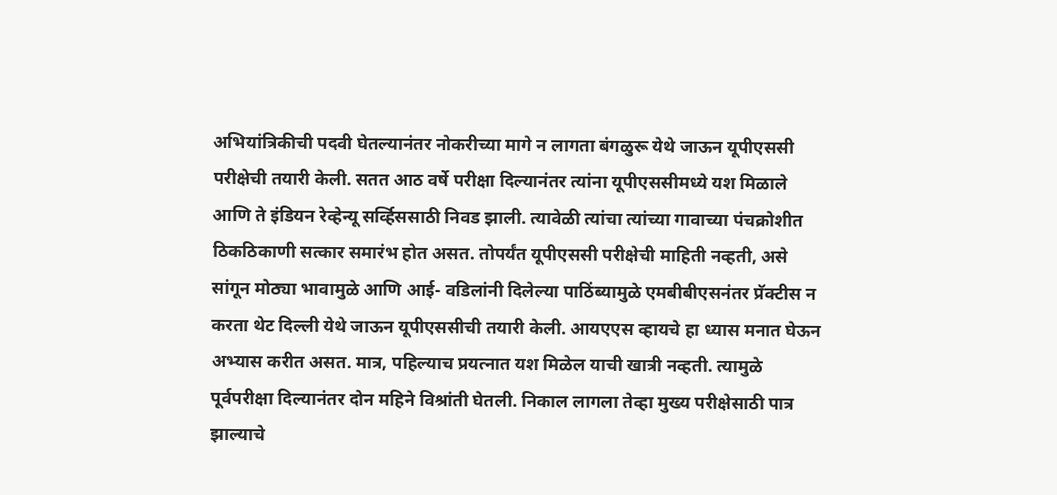अभियांत्रिकीची पदवी घेतल्यानंतर नोकरीच्या मागे न लागता बंगळुरू येथे जाऊन यूपीएससी परीक्षेची तयारी केली. सतत आठ वर्षे परीक्षा दिल्यानंतर त्यांना यूपीएससीमध्ये यश मिळाले आणि ते इंडियन रेव्हेन्यू सर्व्हिससाठी निवड झाली. त्यावेळी त्यांचा त्यांच्या गावाच्या पंचक्रोशीत ठिकठिकाणी सत्कार समारंभ होत असत. तोपर्यंत यूपीएससी परीक्षेची माहिती नव्हती, असे सांगून मोठ्या भावामुळे आणि आई- वडिलांनी दिलेल्या पाठिंब्यामुळे एमबीबीएसनंतर प्रॅक्टीस न करता थेट दिल्ली येथे जाऊन यूपीएससीची तयारी केली. आयएएस व्हायचे हा ध्यास मनात घेऊन अभ्यास करीत असत. मात्र, पहिल्याच प्रयत्नात यश मिळेल याची खात्री नव्हती. त्यामुळे पूर्वपरीक्षा दिल्यानंतर दोन महिने विश्रांती घेतली. निकाल लागला तेव्हा मुख्य परीक्षेसाठी पात्र झाल्याचे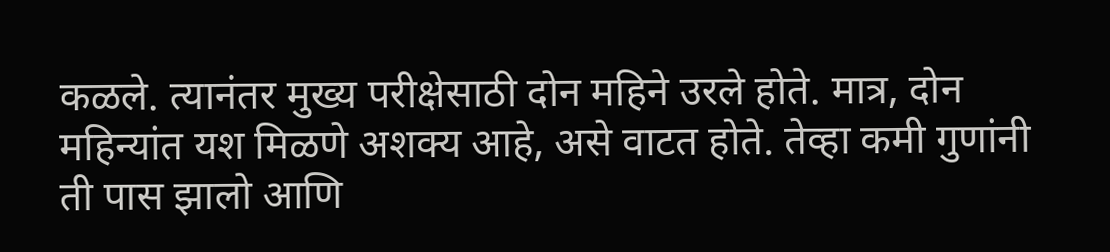कळले. त्यानंतर मुख्य परीक्षेसाठी दोन महिने उरले होते. मात्र, दोन महिन्यांत यश मिळणे अशक्य आहे, असे वाटत होते. तेव्हा कमी गुणांनी ती पास झालो आणि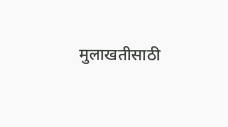मुलाखतीसाठी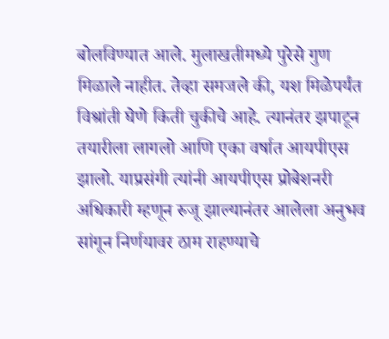बोलविण्यात आले. मुलाखतीमध्ये पुरेसे गुण मिळाले नाहीत. तेव्हा समजले की, यश मिळेपर्यंत विश्रांती घेणे किती चुकीचे आहे. त्यानंतर झपाटून तयारीला लागलो आणि एका वर्षात आयपीएस झालो. याप्रसंगी त्यांनी आयपीएस प्रोबेशनरी अधिकारी म्हणून रुजू झाल्यानंतर आलेला अनुभव सांगून निर्णयावर ठाम राहण्याचे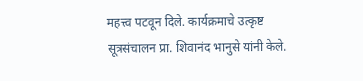महत्त्व पटवून दिले. कार्यक्रमाचे उत्कृष्ट सूत्रसंचालन प्रा. शिवानंद भानुसे यांनी केले.